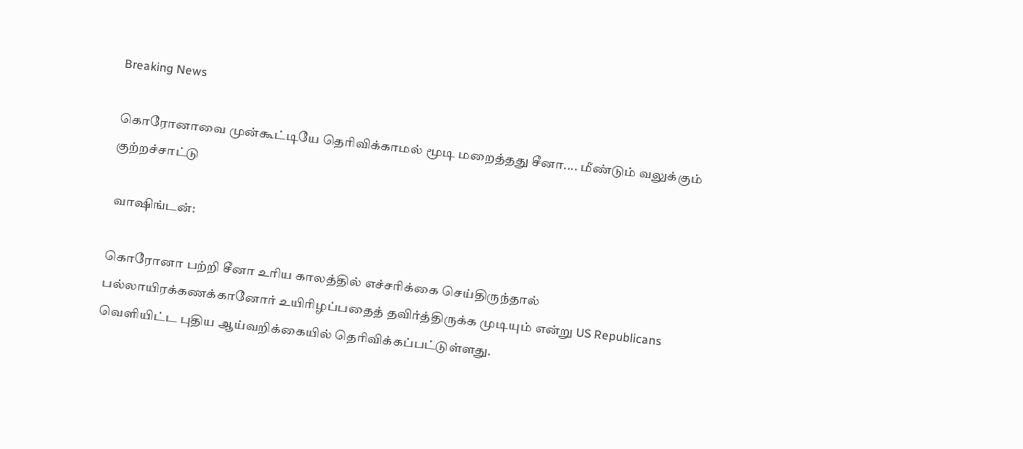Breaking News

கொரோனாவை முன்கூட்டியே தெரிவிக்காமல் மூடி மறைத்தது சீனா.... மீண்டும் வலுக்கும் குற்றச்சாட்டு

 வாஷிங்டன்:

கொரோனா பற்றி சீனா உரிய காலத்தில் எச்சரிக்கை செய்திருந்தால் பல்லாயிரக்கணக்கானோர் உயிரிழப்பதைத் தவிர்த்திருக்க முடியும் என்று US Republicans வெளியிட்ட புதிய ஆய்வறிக்கையில் தெரிவிக்கப்பட்டுள்ளது.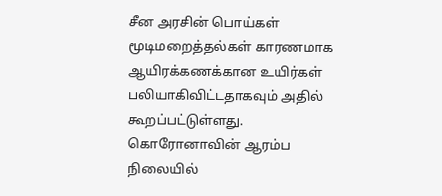சீன அரசின் பொய்கள் மூடிமறைத்தல்கள் காரணமாக ஆயிரக்கணக்கான உயிர்கள் பலியாகிவிட்டதாகவும் அதில் கூறப்பட்டுள்ளது. கொரோனாவின் ஆரம்ப நிலையில்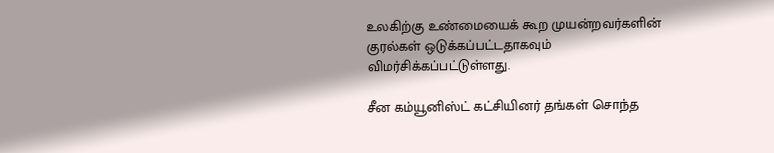உலகிற்கு உண்மையைக் கூற முயன்றவர்களின் குரல்கள் ஒடுக்கப்பட்டதாகவும் விமர்சிக்கப்பட்டுள்ளது.

சீன கம்யூனிஸ்ட் கட்சியினர் தங்கள் சொந்த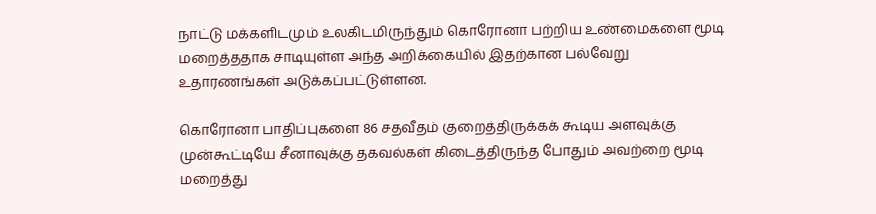நாட்டு மக்களிடமும் உலகிடமிருந்தும் கொரோனா பற்றிய உண்மைகளை மூடி மறைத்ததாக சாடியுள்ள அந்த அறிக்கையில் இதற்கான பல்வேறு உதாரணங்கள் அடுக்கப்பட்டுள்ளன.

கொரோனா பாதிப்புகளை 86 சதவீதம் குறைத்திருக்கக் கூடிய அளவுக்கு முன்கூட்டியே சீனாவுக்கு தகவல்கள் கிடைத்திருந்த போதும் அவற்றை மூடி மறைத்து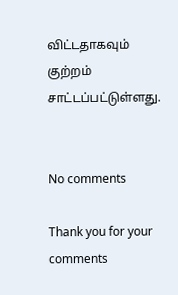விட்டதாகவும் குற்றம் சாட்டப்பட்டுள்ளது.


No comments

Thank you for your comments